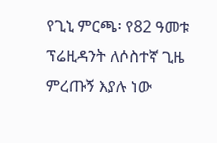የጊኒ ምርጫ፡ የ82 ዓመቱ ፕሬዚዳንት ለሶስተኛ ጊዜ ምረጡኝ እያሉ ነው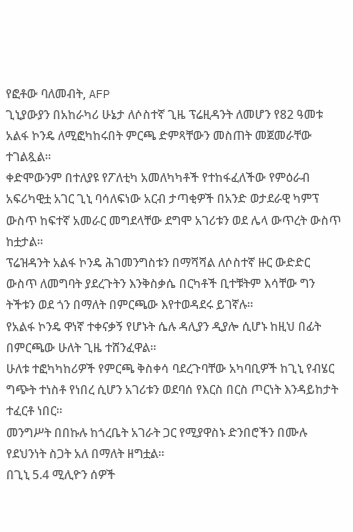የፎቶው ባለመብት, AFP
ጊኒያውያን በአከራካሪ ሁኔታ ለሶስተኛ ጊዜ ፕሬዚዳንት ለመሆን የ82 ዓመቱ አልፋ ኮንዴ ለሚፎካከሩበት ምርጫ ድምጻቸውን መስጠት መጀመራቸው ተገልጿል።
ቀድሞውንም በተለያዩ የፖለቲካ አመለካካቶች የተከፋፈለችው የምዕራብ አፍሪካዊቷ አገር ጊኒ ባሳለፍነው አርብ ታጣቂዎች በአንድ ወታደራዊ ካምፕ ውስጥ ከፍተኛ አመራር መግደላቸው ደግሞ አገሪቱን ወደ ሌላ ውጥረት ውስጥ ከቷታል።
ፕሬዝዳንት አልፋ ኮንዴ ሕገመንግስቱን በማሻሻል ለሶስተኛ ዙር ውድድር ውስጥ ለመግባት ያደረጉትን እንቅስቃሴ በርካቶች ቢተቹትም እሳቸው ግን ትችቱን ወደ ጎን በማለት በምርጫው እየተወዳደሩ ይገኛሉ።
የአልፋ ኮንዴ ዋነኛ ተቀናቃኝ የሆኑት ሴሉ ዳሊያን ዲያሎ ሲሆኑ ከዚህ በፊት በምርጫው ሁለት ጊዜ ተሸንፈዋል።
ሁለቱ ተፎካካከሪዎች የምርጫ ቅስቀሳ ባደረጉባቸው አካባቢዎች ከጊኒ የብሄር ግጭት ተነስቶ የነበረ ሲሆን አገሪቱን ወደባሰ የእርስ በርስ ጦርነት እንዳይከታት ተፈርቶ ነበር።
መንግሥት በበኩሉ ከጎረቤት አገራት ጋር የሚያዋስኑ ድንበሮችን በሙሉ የደህንነት ስጋት አለ በማለት ዘግቷል።
በጊኒ 5.4 ሚሊዮን ሰዎች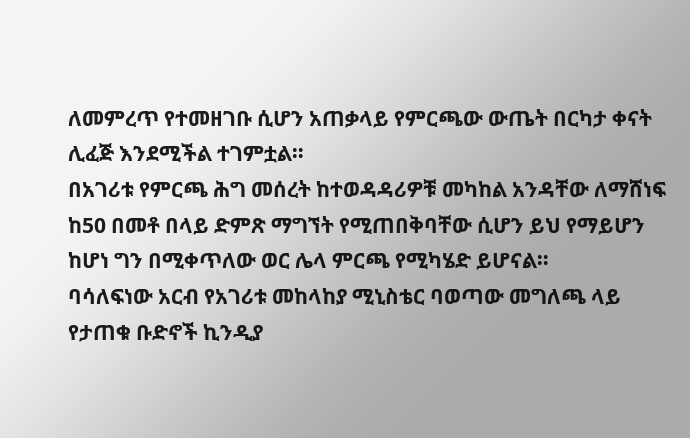ለመምረጥ የተመዘገቡ ሲሆን አጠቃላይ የምርጫው ውጤት በርካታ ቀናት ሊፈጅ እንደሚችል ተገምቷል።
በአገሪቱ የምርጫ ሕግ መሰረት ከተወዳዳሪዎቹ መካከል አንዳቸው ለማሸነፍ ከ50 በመቶ በላይ ድምጽ ማግኘት የሚጠበቅባቸው ሲሆን ይህ የማይሆን ከሆነ ግን በሚቀጥለው ወር ሌላ ምርጫ የሚካሄድ ይሆናል።
ባሳለፍነው አርብ የአገሪቱ መከላከያ ሚኒስቴር ባወጣው መግለጫ ላይ የታጠቁ ቡድኖች ኪንዲያ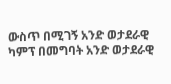ውስጥ በሚገኝ አንድ ወታደራዊ ካምፕ በመግባት አንድ ወታደራዊ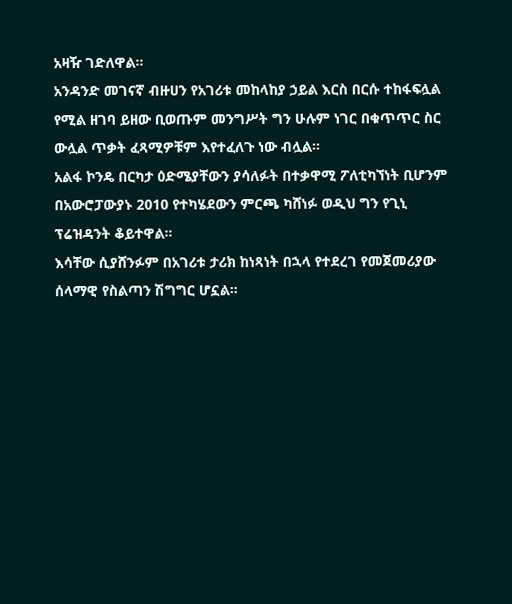አዛዥ ገድለዋል።
አንዳንድ መገናኛ ብዙሀን የአገሪቱ መከላከያ ኃይል እርስ በርሱ ተከፋፍሏል የሚል ዘገባ ይዘው ቢወጡም መንግሥት ግን ሁሉም ነገር በቁጥጥር ስር ውሏል ጥቃት ፈጻሚዎቹም እየተፈለጉ ነው ብሏል።
አልፋ ኮንዴ በርካታ ዕድሜያቸውን ያሳለፉት በተቃዋሚ ፖለቲካኘነት ቢሆንም በአውሮፓውያኑ 2010 የተካሄደውን ምርጫ ካሸነፉ ወዲህ ግን የጊኒ ፕሬዝዳንት ቆይተዋል።
እሳቸው ሲያሸንፉም በአገሪቱ ታሪክ ከነጻነት በኋላ የተደረገ የመጀመሪያው ሰላማዊ የስልጣን ሽግግር ሆኗል።